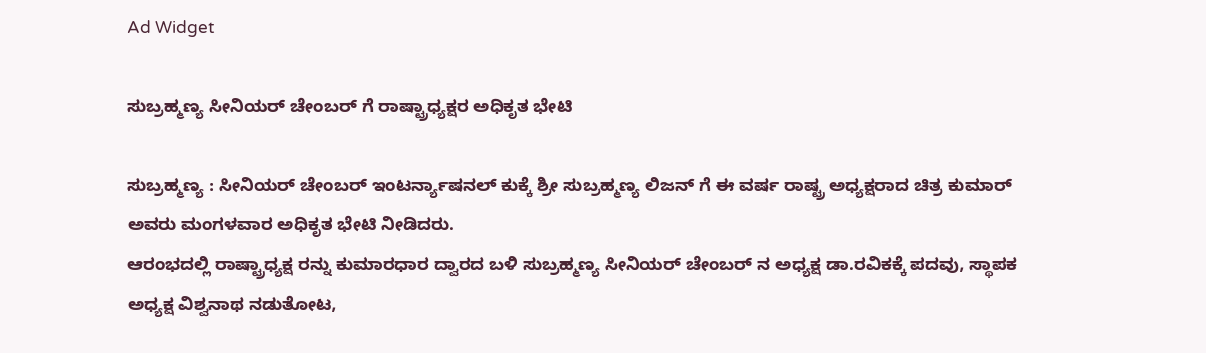Ad Widget

ಸುಬ್ರಹ್ಮಣ್ಯ ಸೀನಿಯರ್ ಚೇಂಬರ್ ಗೆ ರಾಷ್ಟ್ರಾಧ್ಯಕ್ಷರ ಅಧಿಕೃತ ಭೇಟಿ

ಸುಬ್ರಹ್ಮಣ್ಯ : ಸೀನಿಯರ್ ಚೇಂಬರ್ ಇಂಟರ್ನ್ಯಾಷನಲ್ ಕುಕ್ಕೆ ಶ್ರೀ ಸುಬ್ರಹ್ಮಣ್ಯ ಲಿಜನ್ ಗೆ ಈ ವರ್ಷ ರಾಷ್ಟ್ರ ಅಧ್ಯಕ್ಷರಾದ ಚಿತ್ರ ಕುಮಾರ್ ಅವರು ಮಂಗಳವಾರ ಅಧಿಕೃತ ಭೇಟಿ ನೀಡಿದರು.
ಆರಂಭದಲ್ಲಿ ರಾಷ್ಟ್ರಾಧ್ಯಕ್ಷ ರನ್ನು ಕುಮಾರಧಾರ ದ್ವಾರದ ಬಳಿ ಸುಬ್ರಹ್ಮಣ್ಯ ಸೀನಿಯರ್ ಚೇಂಬರ್ ನ ಅಧ್ಯಕ್ಷ ಡಾ.ರವಿಕಕ್ಕೆ ಪದವು, ಸ್ಥಾಪಕ ಅಧ್ಯಕ್ಷ ವಿಶ್ವನಾಥ ನಡುತೋಟ,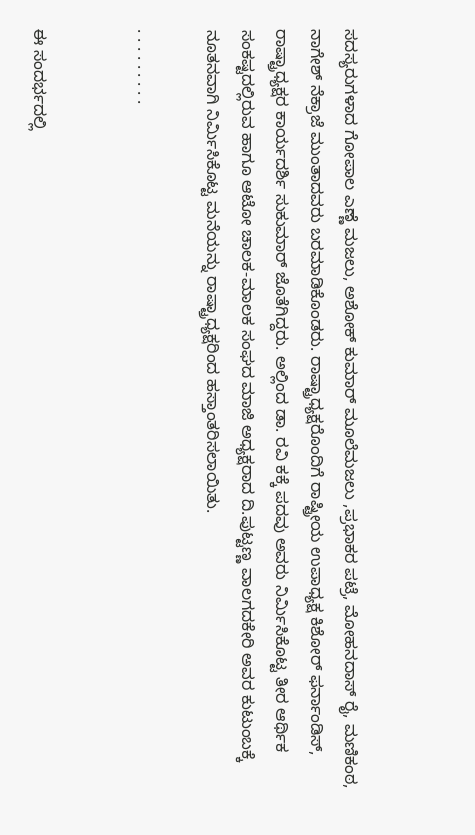ಸದಸ್ಯರುಗಳಾದ ಗೋಪಾಲ ಎಣ್ಣೆ ಮಜಲು, ಅಶೋಕ್ ಕುಮಾರ್ ಮೂಲೆಮಜಲು ,ಪ್ರಭಾಕರ ಪಟ್ರೆ, ಮೋಹನದಾಸ್ ರೈ, ಮಣಿಕಂಠ, ನಾಗೇಶ್ ನೆಕ್ರಾಜೆ ಮುಂತಾದವರು ಬರಮಾಡಿಕೊಂಡರು. ರಾಷ್ಟ್ರಾಧ್ಯಕ್ಷರೊಂದಿಗೆ ರಾಷ್ಟ್ರೀಯ ಉಪಾಧ್ಯಕ್ಷ ಕಿಶೋರ್ ಫರ್ನಾಂಡಿಸ್, ರಾಷ್ಟ್ರಾಧ್ಯಕ್ಷರ ಕಾರ್ಯದರ್ಶಿ ಸುಕುಮಾರ್ ಜೊತೆಗಿದ್ದರು. ಅಲ್ಲಿಂದ ಡಾ. ರವಿ ಕಕ್ಕೆ ಪದವು ಅವರು ನಿರ್ಮಿಸಿಕೊಟ್ಟ ತೀರ ಆರ್ಥಿಕ ಸಂಕಷ್ಟದಲ್ಲಿರುವ ಹಾಗೂ ಆಟೋ ಚಾಲಕ-ಮಾಲಕ ಸಂಘದ ಮಾಜಿ ಅಧ್ಯಕ್ಷರಾದ ದಿ.ಪುಟ್ಟಣ್ಣ ವಾಲಗದಕೇರಿ ಅವರ ಕುಟುಂಬಕ್ಕೆ ನೂತನವಾಗಿ ನಿರ್ಮಿಸಿಕೊಟ್ಟ ಮನೆಯನ್ನು ರಾಷ್ಟ್ರಾಧ್ಯಕ್ಷರಿಂದ ಹಸ್ತಾಂತರಿಸಲಾಯಿತು.

. . . . . . . . .


ಈ ಸಂದರ್ಭದಲ್ಲಿ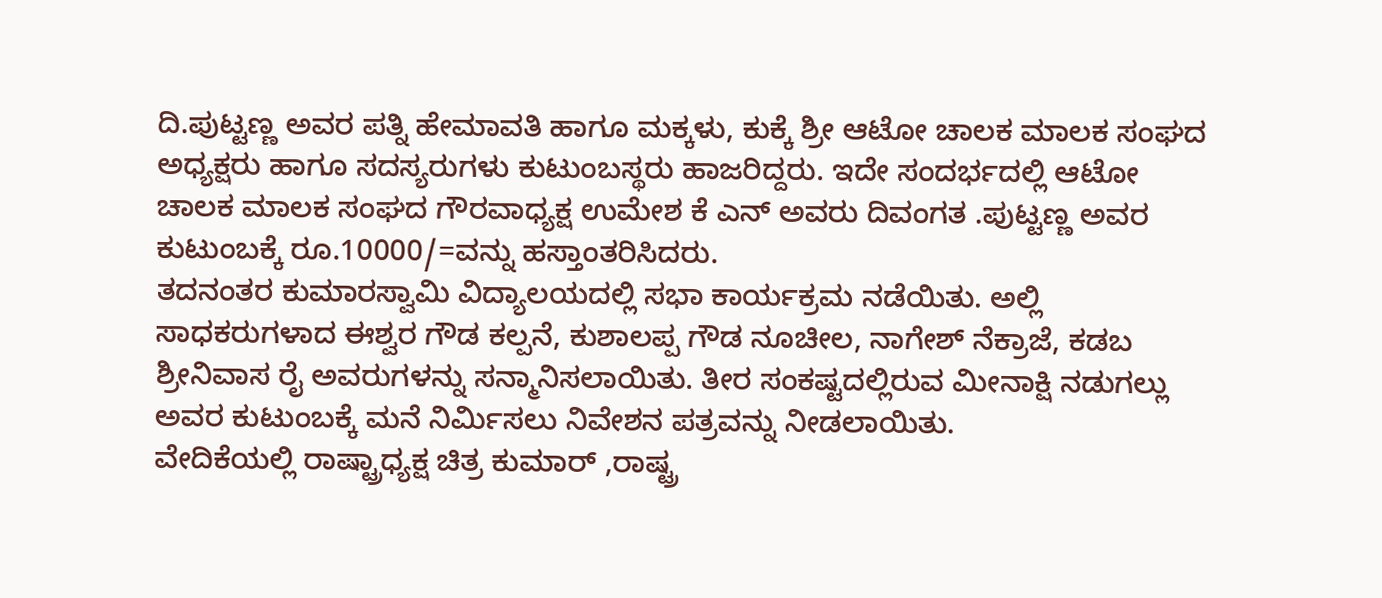ದಿ.ಪುಟ್ಟಣ್ಣ ಅವರ ಪತ್ನಿ ಹೇಮಾವತಿ ಹಾಗೂ ಮಕ್ಕಳು, ಕುಕ್ಕೆ ಶ್ರೀ ಆಟೋ ಚಾಲಕ ಮಾಲಕ ಸಂಘದ ಅಧ್ಯಕ್ಷರು ಹಾಗೂ ಸದಸ್ಯರುಗಳು ಕುಟುಂಬಸ್ಥರು ಹಾಜರಿದ್ದರು. ಇದೇ ಸಂದರ್ಭದಲ್ಲಿ ಆಟೋ ಚಾಲಕ ಮಾಲಕ ಸಂಘದ ಗೌರವಾಧ್ಯಕ್ಷ ಉಮೇಶ ಕೆ ಎನ್ ಅವರು ದಿವಂಗತ .ಪುಟ್ಟಣ್ಣ ಅವರ ಕುಟುಂಬಕ್ಕೆ ರೂ.10000/=ವನ್ನು ಹಸ್ತಾಂತರಿಸಿದರು.
ತದನಂತರ ಕುಮಾರಸ್ವಾಮಿ ವಿದ್ಯಾಲಯದಲ್ಲಿ ಸಭಾ ಕಾರ್ಯಕ್ರಮ ನಡೆಯಿತು. ಅಲ್ಲಿ ಸಾಧಕರುಗಳಾದ ಈಶ್ವರ ಗೌಡ ಕಲ್ಪನೆ, ಕುಶಾಲಪ್ಪ ಗೌಡ ನೂಚೀಲ, ನಾಗೇಶ್ ನೆಕ್ರಾಜೆ, ಕಡಬ ಶ್ರೀನಿವಾಸ ರೈ ಅವರುಗಳನ್ನು ಸನ್ಮಾನಿಸಲಾಯಿತು. ತೀರ ಸಂಕಷ್ಟದಲ್ಲಿರುವ ಮೀನಾಕ್ಷಿ ನಡುಗಲ್ಲು ಅವರ ಕುಟುಂಬಕ್ಕೆ ಮನೆ ನಿರ್ಮಿಸಲು ನಿವೇಶನ ಪತ್ರವನ್ನು ನೀಡಲಾಯಿತು.
ವೇದಿಕೆಯಲ್ಲಿ ರಾಷ್ಟ್ರಾಧ್ಯಕ್ಷ ಚಿತ್ರ ಕುಮಾರ್ ,ರಾಷ್ಟ್ರ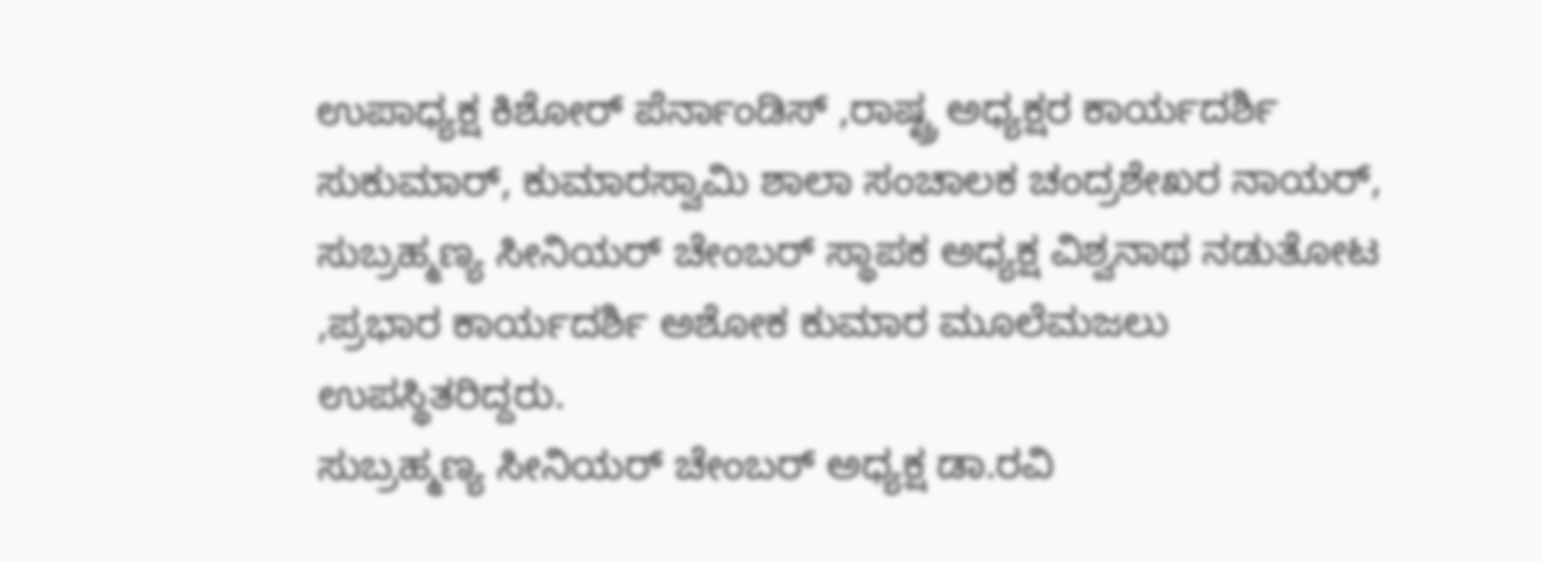ಉಪಾಧ್ಯಕ್ಷ ಕಿಶೋರ್ ಪೆರ್ನಾಂಡಿಸ್ ,ರಾಷ್ಟ್ರ ಅಧ್ಯಕ್ಷರ ಕಾರ್ಯದರ್ಶಿ ಸುಕುಮಾರ್, ಕುಮಾರಸ್ವಾಮಿ ಶಾಲಾ ಸಂಚಾಲಕ ಚಂದ್ರಶೇಖರ ನಾಯರ್, ಸುಬ್ರಹ್ಮಣ್ಯ ಸೀನಿಯರ್ ಚೇಂಬರ್ ಸ್ಥಾಪಕ ಅಧ್ಯಕ್ಷ ವಿಶ್ವನಾಥ ನಡುತೋಟ ,ಪ್ರಭಾರ ಕಾರ್ಯದರ್ಶಿ ಅಶೋಕ ಕುಮಾರ ಮೂಲೆಮಜಲು ಉಪಸ್ಥಿತರಿದ್ದರು.
ಸುಬ್ರಹ್ಮಣ್ಯ ಸೀನಿಯರ್ ಚೇಂಬರ್ ಅಧ್ಯಕ್ಷ ಡಾ.ರವಿ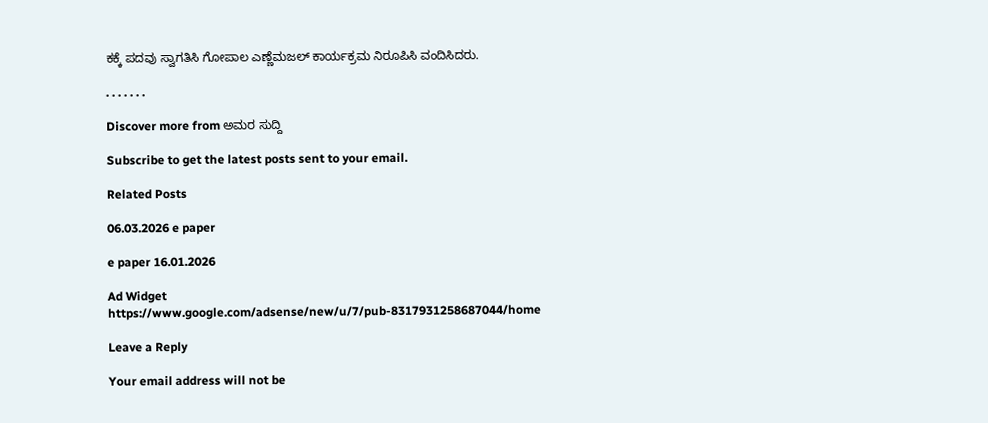ಕಕ್ಕೆ ಪದವು ಸ್ವಾಗತಿಸಿ ಗೋಪಾಲ ಎಣ್ಣೆಮಜಲ್ ಕಾರ್ಯಕ್ರಮ ನಿರೂಪಿಸಿ ವಂದಿಸಿದರು.

. . . . . . .

Discover more from ಅಮರ ಸುದ್ದಿ

Subscribe to get the latest posts sent to your email.

Related Posts

06.03.2026 e paper

e paper 16.01.2026

Ad Widget
https://www.google.com/adsense/new/u/7/pub-8317931258687044/home

Leave a Reply

Your email address will not be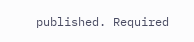published. Required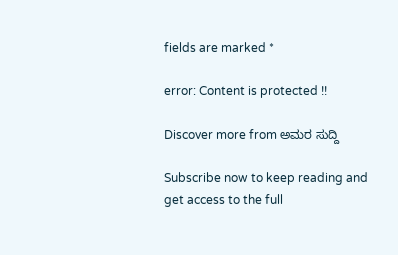fields are marked *

error: Content is protected !!

Discover more from ಅಮರ ಸುದ್ದಿ

Subscribe now to keep reading and get access to the full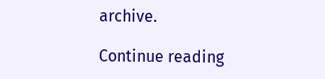archive.

Continue reading